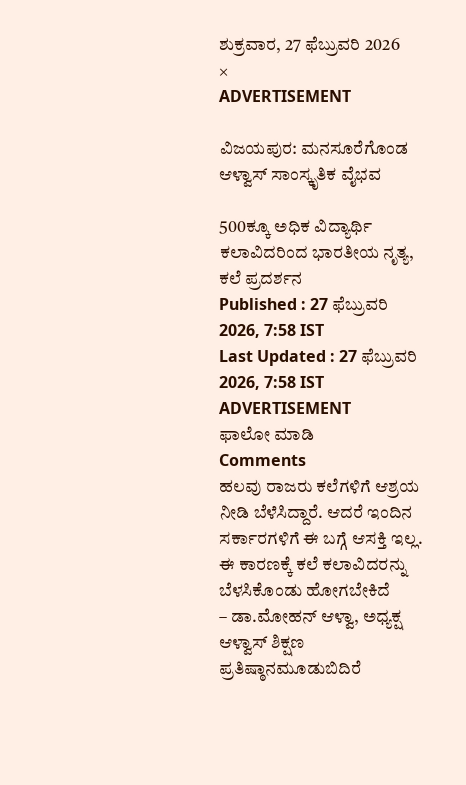ಶುಕ್ರವಾರ, 27 ಫೆಬ್ರುವರಿ 2026
×
ADVERTISEMENT

ವಿಜಯಪುರ: ಮನಸೂರೆಗೊಂಡ ಆಳ್ವಾಸ್ ಸಾಂಸ್ಕೃತಿಕ ವೈಭವ

500ಕ್ಕೂ ಅಧಿಕ ವಿದ್ಯಾರ್ಥಿ ಕಲಾವಿದರಿಂದ ಭಾರತೀಯ ನೃತ್ಯ, ಕಲೆ ಪ್ರದರ್ಶನ
Published : 27 ಫೆಬ್ರುವರಿ 2026, 7:58 IST
Last Updated : 27 ಫೆಬ್ರುವರಿ 2026, 7:58 IST
ADVERTISEMENT
ಫಾಲೋ ಮಾಡಿ
Comments
ಹಲವು ರಾಜರು ಕಲೆಗಳಿಗೆ ಆಶ್ರಯ ನೀಡಿ ಬೆಳೆಸಿದ್ದಾರೆ. ಆದರೆ ಇಂದಿನ ಸರ್ಕಾರಗಳಿಗೆ ಈ ಬಗ್ಗೆ ಆಸಕ್ತಿ ಇಲ್ಲ. ಈ ಕಾರಣಕ್ಕೆ ಕಲೆ ಕಲಾವಿದರನ್ನು ಬೆಳಸಿಕೊಂಡು ಹೋಗಬೇಕಿದೆ
– ಡಾ.ಮೋಹನ್‌ ಆಳ್ವಾ, ಅಧ್ಯಕ್ಷ ಆಳ್ವಾಸ್ ಶಿಕ್ಷಣ ಪ್ರತಿಷ್ಠಾನಮೂಡುಬಿದಿರೆ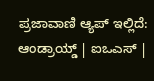ಪ್ರಜಾವಾಣಿ ಆ್ಯಪ್ ಇಲ್ಲಿದೆ: ಆಂಡ್ರಾಯ್ಡ್ | ಐಒಎಸ್ |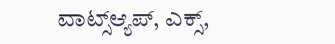ವಾಟ್ಸ್ಆ್ಯಪ್, ಎಕ್ಸ್,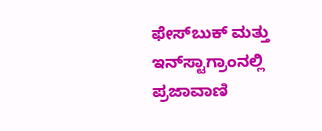ಫೇಸ್‌ಬುಕ್ ಮತ್ತು ಇನ್‌ಸ್ಟಾಗ್ರಾಂನಲ್ಲಿ ಪ್ರಜಾವಾಣಿ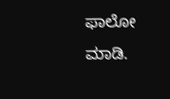ಫಾಲೋ ಮಾಡಿ.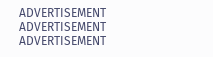ADVERTISEMENT
ADVERTISEMENT
ADVERTISEMENT